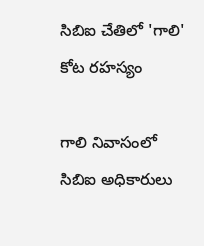సిబిఐ చేతిలో 'గాలి' కోట రహస్యం

గాలి నివాసంలో సిబిఐ అధికారులు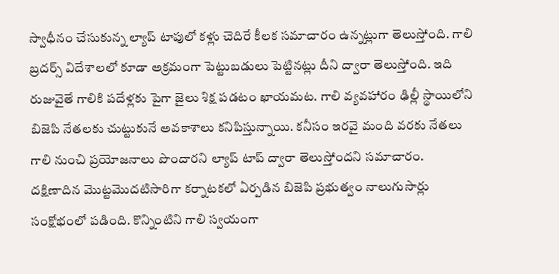స్వాధీనం చేసుకున్న ల్యాప్ టాపులో కళ్లు చెదిరే కీలక సమాచారం ఉన్నట్లుగా తెలుస్తోంది. గాలి బ్రదర్స్ విదేశాలలో కూడా అక్రమంగా పెట్టుబడులు పెట్టినట్లు దీని ద్వారా తెలుస్తోంది. ఇది రుజువైతే గాలికి పదేళ్లకు పైగా జైలు శిక్ష పడటం ఖాయమట. గాలి వ్యవహారం ఢిల్లీ స్థాయిలోని బిజెపి నేతలకు చుట్టుకునే అవకాశాలు కనిపిస్తున్నాయి. కనీసం ఇరవై మంది వరకు నేతలు గాలి నుంచి ప్రయోజనాలు పొందారని ల్యాప్ టాప్ ద్వారా తెలుస్తోందని సమాచారం. దక్షిణాదిన మొట్టమొదటిసారిగా కర్నాటకలో ఏర్పడిన బిజెపి ప్రభుత్వం నాలుగుసార్లు సంక్షోభంలో పడింది. కొన్నింటిని గాలి స్వయంగా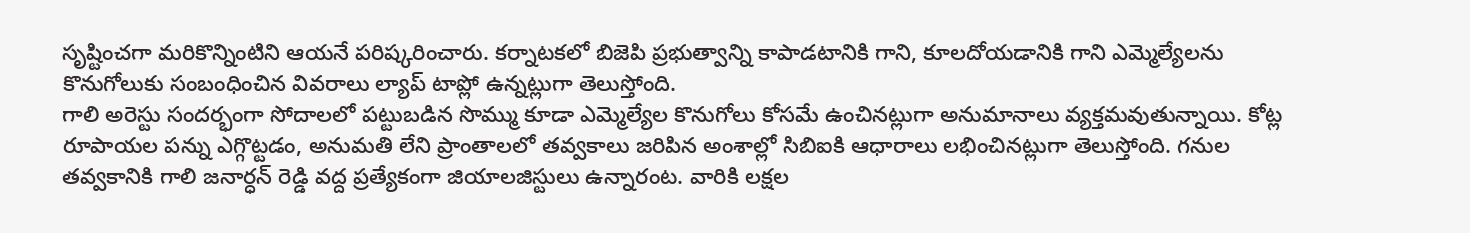సృష్టించగా మరికొన్నింటిని ఆయనే పరిష్కరించారు. కర్నాటకలో బిజెపి ప్రభుత్వాన్ని కాపాడటానికి గాని, కూలదోయడానికి గాని ఎమ్మెల్యేలను కొనుగోలుకు సంబంధించిన వివరాలు ల్యాప్ టాప్లో ఉన్నట్లుగా తెలుస్తోంది.
గాలి అరెస్టు సందర్భంగా సోదాలలో పట్టుబడిన సొమ్ము కూడా ఎమ్మెల్యేల కొనుగోలు కోసమే ఉంచినట్లుగా అనుమానాలు వ్యక్తమవుతున్నాయి. కోట్ల రూపాయల పన్ను ఎగ్గొట్టడం, అనుమతి లేని ప్రాంతాలలో తవ్వకాలు జరిపిన అంశాల్లో సిబిఐకి ఆధారాలు లభించినట్లుగా తెలుస్తోంది. గనుల తవ్వకానికి గాలి జనార్ధన్ రెడ్డి వద్ద ప్రత్యేకంగా జియాలజిస్టులు ఉన్నారంట. వారికి లక్షల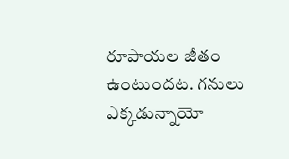రూపాయల జీతం ఉంటుందట. గనులు ఎక్కడున్నాయో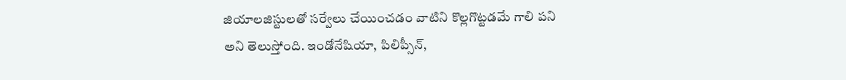జియాలజిస్టులతో సర్వేలు చేయించడం వాటిని కొల్లగొట్టడమే గాలి పని అని తెలుస్తోంది. ఇండోనేషియా, పిలిప్సీన్,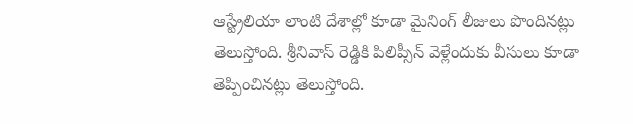ఆస్ట్రేలియా లాంటి దేశాల్లో కూడా మైనింగ్ లీజులు పొందినట్లు తెలుస్తోంది. శ్రీనివాస్ రెడ్డికి పిలిప్సీన్ వెళ్లేందుకు వీసులు కూడా తెప్పించినట్లు తెలుస్తోంది.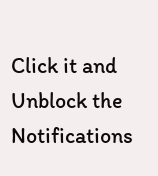Click it and Unblock the Notifications